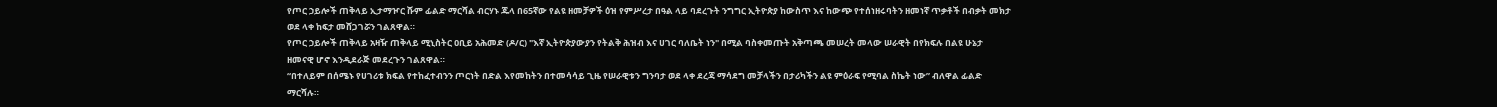የጦር ኃይሎች ጠቅላይ ኢታማዦር ሹም ፊልድ ማርሻል ብርሃኑ ጁላ በ65ኛው የልዩ ዘመቻዎች ዕዝ የምሥረታ በዓል ላይ ባደረጉት ንግግር ኢትዮጵያ ከውስጥ እና ከውጭ የተሰነዘሩባትን ዘመነኛ ጥቃቶች በብቃት መክታ ወደ ላቀ ከፍታ መሸጋገሯን ገልጸዋል።
የጦር ኃይሎች ጠቅላይ አዛዥ ጠቅላይ ሚኒስትር ዐቢይ አሕመድ (ዶ/ር) "እኛ ኢትዮጵያውያን የትልቅ ሕዝብ እና ሀገር ባለቤት ነን" በሚል ባስቀመጡት አቅጣጫ መሠረት መላው ሠራዊት በየክፍሉ በልዩ ሁኔታ ዘመናዊ ሆኖ እንዲደራጅ መደረጉን ገልጸዋል።
“በተለይም በሰሜኑ የሀገሪቱ ክፍል የተከፈተብንን ጦርነት በድል እየመከትን በተመሳሳይ ጊዜ የሠራዊቱን ግንባታ ወደ ላቀ ደረጃ ማሳደግ መቻላችን በታሪካችን ልዩ ምዕራፍ የሚባል ስኬት ነው” ብለዋል ፊልድ ማርሻሉ።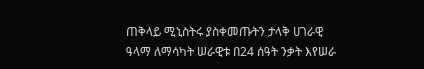ጠቅላይ ሚኒስትሩ ያስቀመጡትን ታላቅ ሀገራዊ ዓላማ ለማሳካት ሠራዊቱ በ24 ሰዓት ንቃት እየሠራ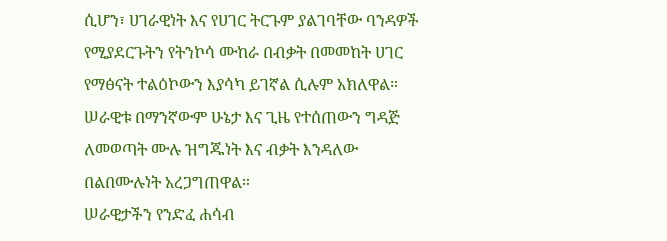ሲሆን፣ ሀገራዊነት እና የሀገር ትርጉም ያልገባቸው ባንዳዎች የሚያደርጉትን የትንኮሳ ሙከራ በብቃት በመመከት ሀገር የማፅናት ተልዕኮውን እያሳካ ይገኛል ሲሉም አክለዋል።
ሠራዊቱ በማንኛውም ሁኔታ እና ጊዜ የተሰጠውን ግዳጅ ለመወጣት ሙሉ ዝግጁነት እና ብቃት እንዳለው በልበሙሉነት አረጋግጠዋል።
ሠራዊታችን የንድፈ ሐሳብ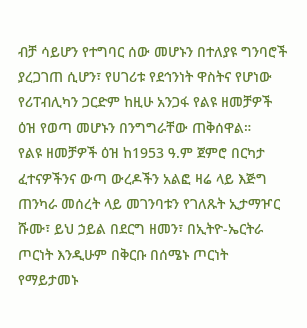ብቻ ሳይሆን የተግባር ሰው መሆኑን በተለያዩ ግንባሮች ያረጋገጠ ሲሆን፣ የሀገሪቱ የደኅንነት ዋስትና የሆነው የሪፐብሊካን ጋርድም ከዚሁ አንጋፋ የልዩ ዘመቻዎች ዕዝ የወጣ መሆኑን በንግግራቸው ጠቅሰዋል።
የልዩ ዘመቻዎች ዕዝ ከ1953 ዓ.ም ጀምሮ በርካታ ፈተናዎችንና ውጣ ውረዶችን አልፎ ዛሬ ላይ እጅግ ጠንካራ መሰረት ላይ መገንባቱን የገለጹት ኢታማዦር ሹሙ፣ ይህ ኃይል በደርግ ዘመን፣ በኢትዮ-ኤርትራ ጦርነት እንዲሁም በቅርቡ በሰሜኑ ጦርነት የማይታመኑ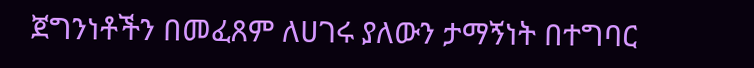ጀግንነቶችን በመፈጸም ለሀገሩ ያለውን ታማኝነት በተግባር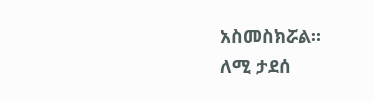አስመስክሯል።
ለሚ ታደሰ